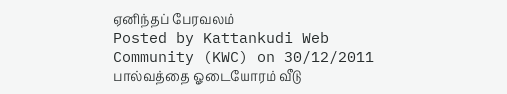ஏனிந்தப் பேரவலம்
Posted by Kattankudi Web Community (KWC) on 30/12/2011
பால்வத்தை ஓடையோரம் வீடு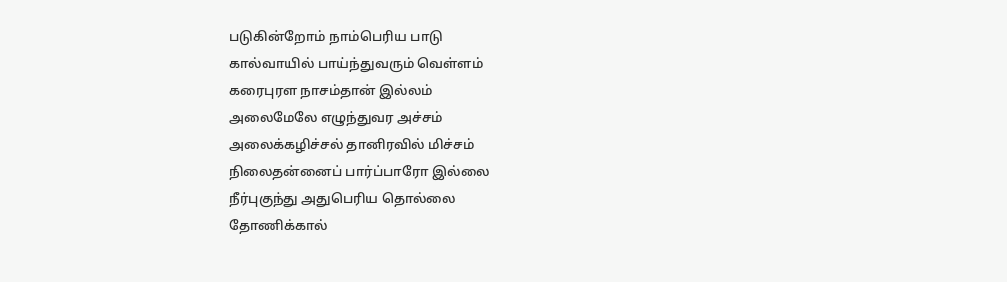படுகின்றோம் நாம்பெரிய பாடு
கால்வாயில் பாய்ந்துவரும் வெள்ளம்
கரைபுரள நாசம்தான் இல்லம்
அலைமேலே எழுந்துவர அச்சம்
அலைக்கழிச்சல் தானிரவில் மிச்சம்
நிலைதன்னைப் பார்ப்பாரோ இல்லை
நீர்புகுந்து அதுபெரிய தொல்லை
தோணிக்கால்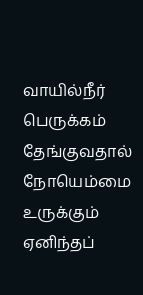வாயில்நீர் பெருக்கம்
தேங்குவதால் நோயெம்மை உருக்கும்
ஏனிந்தப்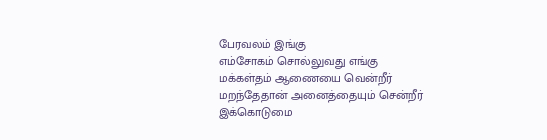பேரவலம் இங்கு
எம்சோகம் சொல்லுவது எங்கு
மக்கள்தம் ஆணையை வென்றீர்
மறந்தேதான் அனைத்தையும் சென்றீர்
இக்கொடுமை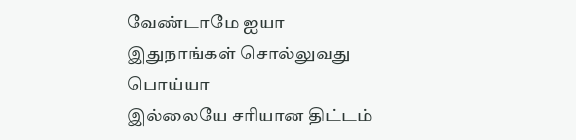வேண்டாமே ஐயா
இதுநாங்கள் சொல்லுவது பொய்யா
இல்லையே சரியான திட்டம்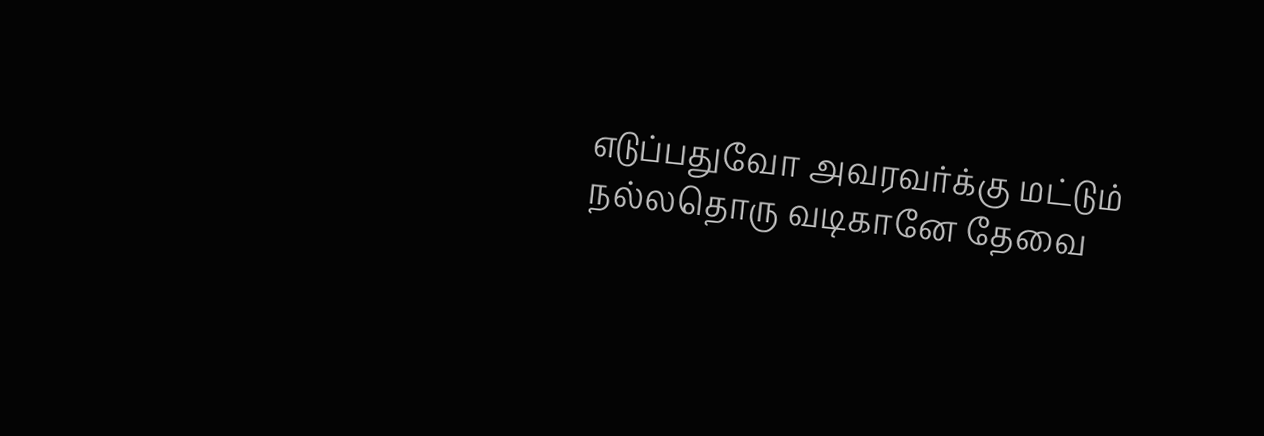எடுப்பதுவோ அவரவர்க்கு மட்டும்
நல்லதொரு வடிகானே தேவை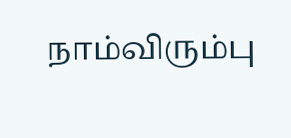நாம்விரும்பு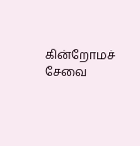கின்றோமச் சேவை